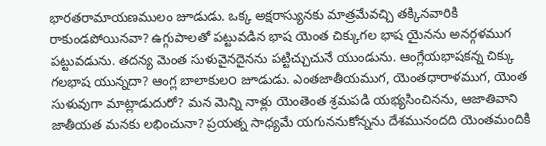భారతరామాయణములం జూడుడు. ఒక్క అక్షరాస్యునకు మాత్రమేవచ్చి తక్కినవారికి రాకుండపోయినవా? ఉగ్గుపాలతో పట్టువడిన భాష యెంత చిక్కుగల భాష యైనను అనర్గళముగ పట్టువడును. తదన్య మెంత సుళువైనదైనను పట్టిచ్చుచునే యుండును. ఆంగ్లేయభాషకన్న చిక్కు గలభాష యున్నదా? ఆంగ్ల బాలాకుల౦ జూడుడు. ఎంతజాతీయముగ, యెంతధారాళముగ, యెంత సుళువుగా మాట్లాడుదురో? మన మెన్ని నాళ్లు యెంతెంత శ్రమపడి యభ్యసించినను, ఆజాతివాని జాతీయత మనకు లభించునా? ప్రయత్న సాధ్యమే యగుననుకోన్నను దేశమునందది యెంతమందికి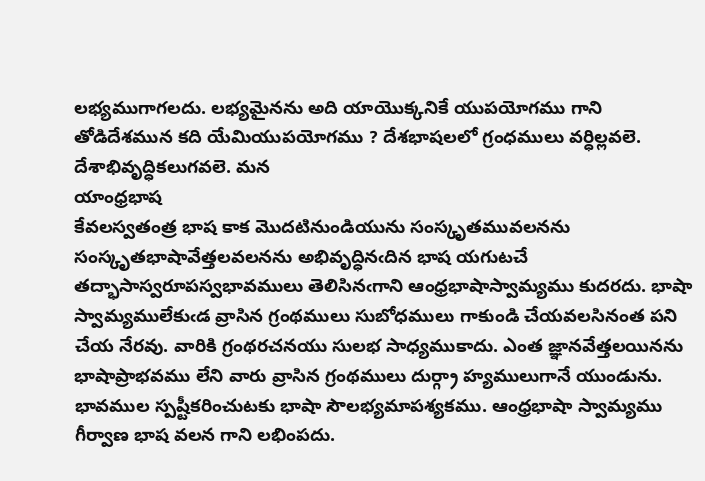లభ్యముగాగలదు. లభ్యమైనను అది యాయొక్కనికే యుపయోగము గాని తోడిదేశమున కది యేమియుపయోగము ? దేశభాషలలో గ్రంధములు వర్ధిల్లవలె. దేశాభివృద్ధికలుగవలె. మన
యాంధ్రభాష
కేవలస్వతంత్ర భాష కాక మొదటినుండియును సంస్కృతమువలనను సంస్కృతభాషావేత్తలవలనను అభివృద్ధినఁదిన భాష యగుటచే తద్భాసాస్వరూపస్వభావములు తెలిసినఁగాని ఆంధ్రభాషాస్వామ్యము కుదరదు. భాషా స్వామ్యములేకుఁడ వ్రాసిన గ్రంథములు సుబోధములు గాకుండి చేయవలసినంత పని చేయ నేరవు. వారికి గ్రంథరచనయు సులభ సాధ్యముకాదు. ఎంత జ్ఞానవేత్తలయినను భాషాప్రాభవము లేని వారు వ్రాసిన గ్రంథములు దుర్గ్రా హ్యములుగానే యుండును. భావముల స్పష్టీకరించుటకు భాషా సౌలభ్యమాపశ్యకము. ఆంధ్రభాషా స్వామ్యము గీర్వాణ భాష వలన గాని లభింపదు.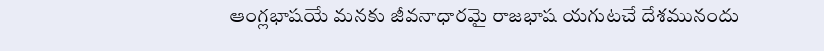ఆంగ్లభాషయే మనకు జీవనాధారమై రాజభాష యగుటచే దేశమునందు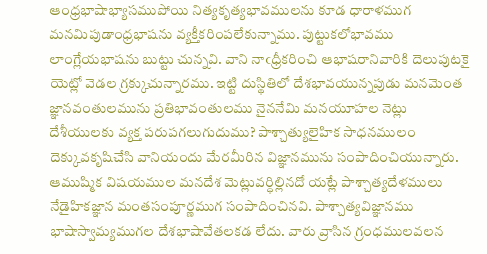ఆంధ్రభాషాభ్యాసముపోయి నిత్యకృత్యభావములను కూడ ధారాళముగ మనమిపుడాంధ్రభాషను వ్యక్తీకరింపలేకున్నాము. పుట్టుకలోభావము లాంగ్లేయభాషను బుట్టు చున్నవి. వాని నాఁధ్రీకరించి ఆభాషరానివారికి దెలుపుటకై యెట్లో వెడల గ్రక్కుచున్నారము. ఇట్టి దుస్థితిలో దేశభావయున్నపుడు మనమెంత జ్ఞానవంతులమును ప్రతిభావంతులము నైననేమి మనయూహల నెట్లు దేశీయులకు వ్యక్త పరుపగలుగుదుము? పాశ్చాత్యులైహిక సాధనములం దెక్కువకృషిచేసి వానియందు మేరమీరిన విజ్ఞానమును సంపాదించియున్నారు. ఆముష్మిక విషయముల మనదేశ మెట్లువర్ధిల్లినదో యట్లే పాశ్చాత్యదేళములు నేడైహికజ్ఞాన మంతసంపూర్ణముగ సంపాదించినవి. పాశ్చాత్యవిజ్ఞానము భాషాస్వామ్యముగల దేశభాషావేతలకడ లేదు. వారు వ్రాసిన గ్రంధములవలన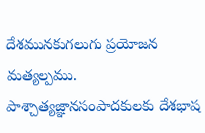దేశమునకుగలుగు ప్రయోజన మత్యల్పము. పాశ్చాత్యజ్ఞానసంపాదకులకు దేశభాష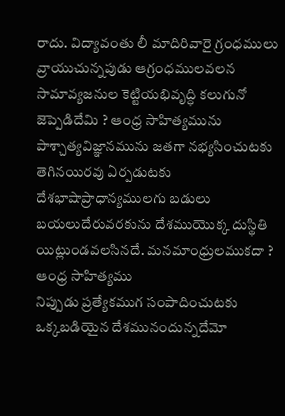రాదు. విద్యావంతు లీ మాదిరివారై గ్రంధములు వ్రాయుచున్నపుడు ఆగ్రంధములవలన సామావ్యజనుల కెట్టియభివృద్ధి కలుగునో జెప్పెడిదేమి ? ఆంధ్ర సాహిత్యమును పాశ్చాత్యవిజ్ఞానమును జతగా నభ్యసించుటకు తెగినయిరవు ఏర్పడుటకు దేశభాషాప్రాధాన్యములగు బడులు బయలుదేరువరకును దేశముయొక్క దుస్థితి యిట్లుండవలసినదే. మనమాంధ్రులముకదా ?
ఆంధ్ర సాహిత్యము
నిప్పుడు ప్రత్యేకముగ సంపాదించుటకు ఒక్కబడియైన దేశమునందున్నదేమో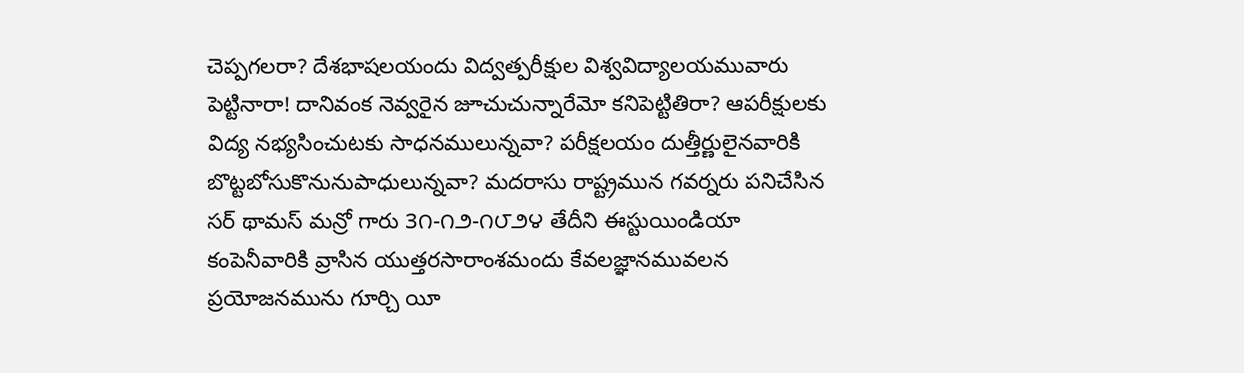చెప్పగలరా? దేశభాషలయందు విద్వత్పరీక్షుల విశ్వవిద్యాలయమువారు పెట్టినారా! దానివంక నెవ్వరైన జూచుచున్నారేమో కనిపెట్టితిరా? ఆపరీక్షులకు విద్య నభ్యసించుటకు సాధనములున్నవా? పరీక్షలయం దుత్తీర్ణులైనవారికి బొట్టబోసుకొనునుపాధులున్నవా? మదరాసు రాష్ట్రమున గవర్నరు పనిచేసిన సర్ థామస్ మన్రో గారు 3౧-౧౨-౧౮౨౪ తేదీని ఈస్టుయిండియా కంపెనీవారికి వ్రాసిన యుత్తరసారాంశమందు కేవలజ్ఞానమువలన ప్రయోజనమును గూర్చి యీ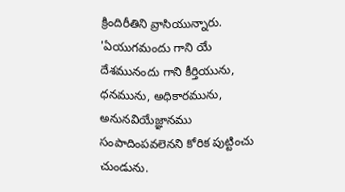క్రిందిరీతిని వ్రాసియున్నారు. 'ఏయుగమందు గాని యే దేశమునందు గాని కీర్తియును, ధనమును, అధికారమును, అనునవియేజ్ఞానము సంపాదింపవలెనని కోరిక పుట్టించు చుండును.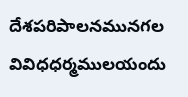దేశపరిపాలనమునగల వివిధధర్మములయందు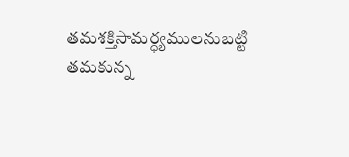తమశక్తిసామర్ధ్యములనుబట్టి తమకున్న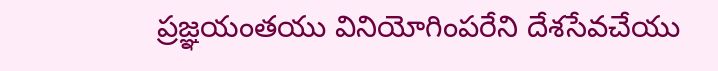ప్రజ్ఞయంతయు వినియోగింపరేని దేశసేవచేయు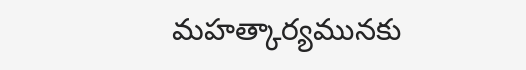మహత్కార్యమునకు